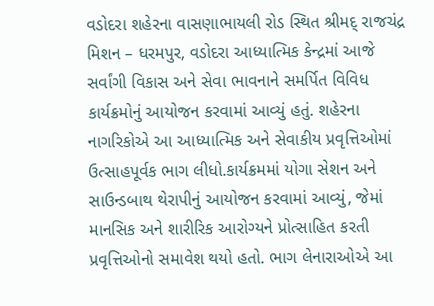વડોદરા શહેરના વાસણાભાયલી રોડ સ્થિત શ્રીમદ્ રાજચંદ્ર મિશન – ધરમપુર, વડોદરા આધ્યાત્મિક કેન્દ્રમાં આજે સર્વાંગી વિકાસ અને સેવા ભાવનાને સમર્પિત વિવિધ કાર્યક્રમોનું આયોજન કરવામાં આવ્યું હતું. શહેરના નાગરિકોએ આ આધ્યાત્મિક અને સેવાકીય પ્રવૃત્તિઓમાં ઉત્સાહપૂર્વક ભાગ લીધો.કાર્યક્રમમાં યોગા સેશન અને સાઉન્ડબાથ થેરાપીનું આયોજન કરવામાં આવ્યું, જેમાં માનસિક અને શારીરિક આરોગ્યને પ્રોત્સાહિત કરતી પ્રવૃત્તિઓનો સમાવેશ થયો હતો. ભાગ લેનારાઓએ આ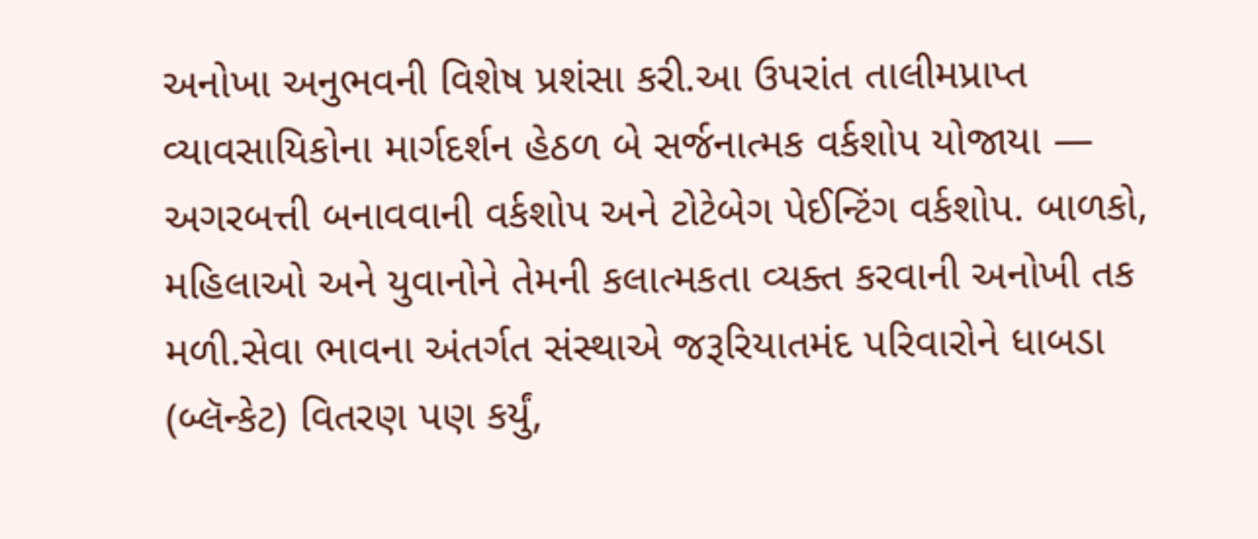અનોખા અનુભવની વિશેષ પ્રશંસા કરી.આ ઉપરાંત તાલીમપ્રાપ્ત વ્યાવસાયિકોના માર્ગદર્શન હેઠળ બે સર્જનાત્મક વર્કશોપ યોજાયા — અગરબત્તી બનાવવાની વર્કશોપ અને ટોટેબેગ પેઈન્ટિંગ વર્કશોપ. બાળકો, મહિલાઓ અને યુવાનોને તેમની કલાત્મકતા વ્યક્ત કરવાની અનોખી તક મળી.સેવા ભાવના અંતર્ગત સંસ્થાએ જરૂરિયાતમંદ પરિવારોને ધાબડા (બ્લૅન્કેટ) વિતરણ પણ કર્યું,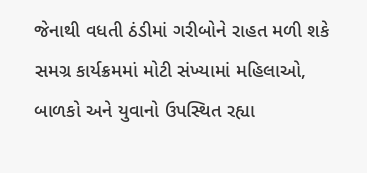જેનાથી વધતી ઠંડીમાં ગરીબોને રાહત મળી શકે સમગ્ર કાર્યક્રમમાં મોટી સંખ્યામાં મહિલાઓ, બાળકો અને યુવાનો ઉપસ્થિત રહ્યા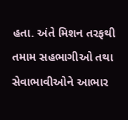હતા. અંતે મિશન તરફથી તમામ સહભાગીઓ તથા સેવાભાવીઓને આભાર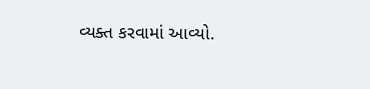વ્યક્ત કરવામાં આવ્યો.